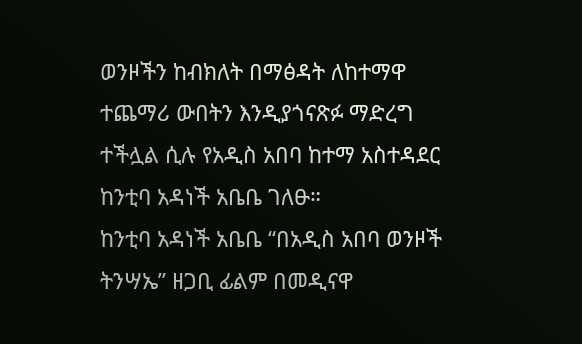ወንዞችን ከብክለት በማፅዳት ለከተማዋ ተጨማሪ ውበትን እንዲያጎናጽፉ ማድረግ ተችሏል ሲሉ የአዲስ አበባ ከተማ አስተዳደር ከንቲባ አዳነች አቤቤ ገለፁ።
ከንቲባ አዳነች አቤቤ “በአዲስ አበባ ወንዞች ትንሣኤ” ዘጋቢ ፊልም በመዲናዋ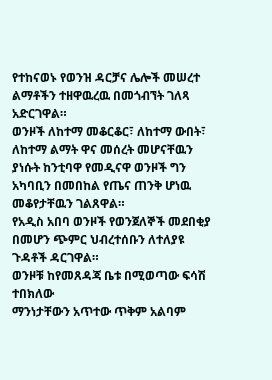የተከናወኑ የወንዝ ዳርቻና ሌሎች መሠረተ ልማቶችን ተዘዋዉረዉ በመጎብኘት ገለጻ አድርገዋል።
ወንዞች ለከተማ መቆርቆር፣ ለከተማ ውበት፣ ለከተማ ልማት ዋና መሰረት መሆናቸዉን ያነሱት ከንቲባዋ የመዲናዋ ወንዞች ግን አካባቢን በመበከል የጤና ጠንቅ ሆነዉ መቆየታቸዉን ገልጸዋል።
የአዲስ አበባ ወንዞች የወንጀለኞች መደበቂያ በመሆን ጭምር ህብረተሰቡን ለተለያዩ ጉዳቶች ዳርገዋል።
ወንዞቹ ከየመጸዳጃ ቤቱ በሚወጣው ፍሳሽ ተበክለው
ማንነታቸውን አጥተው ጥቅም አልባም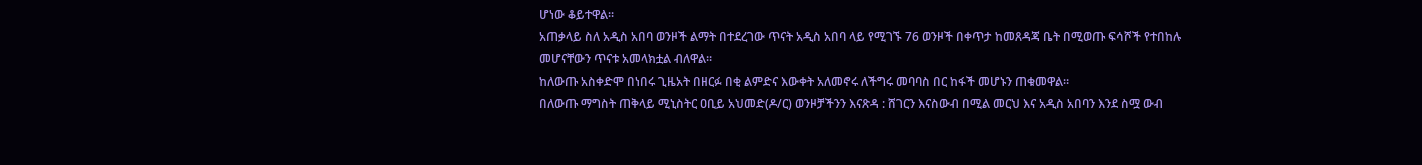ሆነው ቆይተዋል።
አጠቃላይ ስለ አዲስ አበባ ወንዞች ልማት በተደረገው ጥናት አዲስ አበባ ላይ የሚገኙ 76 ወንዞች በቀጥታ ከመጸዳጃ ቤት በሚወጡ ፍሳሾች የተበከሉ መሆናቸውን ጥናቱ አመላክቷል ብለዋል።
ከለውጡ አስቀድሞ በነበሩ ጊዜአት በዘርፉ በቂ ልምድና እውቀት አለመኖሩ ለችግሩ መባባስ በር ከፋች መሆኑን ጠቁመዋል።
በለውጡ ማግስት ጠቅላይ ሚኒስትር ዐቢይ አህመድ(ዶ/ር) ወንዞቻችንን እናጽዳ : ሸገርን እናስውብ በሚል መርህ እና አዲስ አበባን እንደ ስሟ ውብ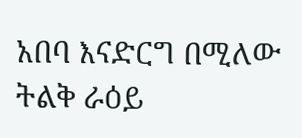አበባ እናድርግ በሚለው ትልቅ ራዕይ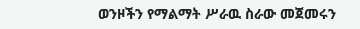ወንዞችን የማልማት ሥራዉ ስራው መጀመሩን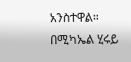አንስተዋል።
በሚካኤል ሂሩይ